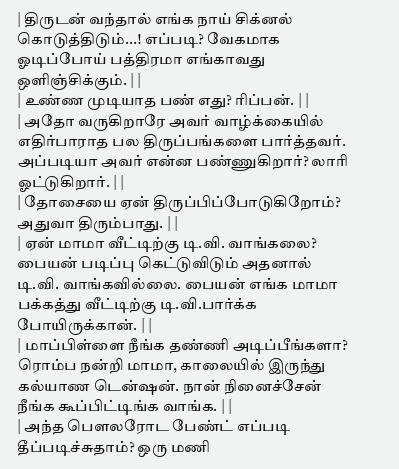| திருடன் வந்தால் எங்க நாய் சிக்னல் கொடுத்திடும்...! எப்படி? வேகமாக ஓடிப்போய் பத்திரமா எங்காவது ஒளிஞ்சிக்கும். | |
| உண்ண முடியாத பண் எது? ரிப்பன். | |
| அதோ வருகிறாரே அவர் வாழ்க்கையில் எதிர்பாராத பல திருப்பங்களை பார்த்தவர். அப்படியா அவர் என்ன பண்ணுகிறார்? லாரி ஓட்டுகிறார். | |
| தோசையை ஏன் திருப்பிப்போடுகிறோம்? அதுவா திரும்பாது. | |
| ஏன் மாமா வீட்டிற்கு டி.வி. வாங்கலை? பையன் படிப்பு கெட்டுவிடும் அதனால் டி.வி. வாங்கவில்லை. பையன் எங்க மாமா பக்கத்து வீட்டிற்கு டி.வி.பார்க்க போயிருக்கான். | |
| மாப்பிள்ளை நீங்க தண்ணி அடிப்பீங்களா? ரொம்ப நன்றி மாமா, காலையில் இருந்து கல்யாண டென்ஷன். நான் நினைச்சேன் நீங்க கூப்பிட்டிங்க வாங்க. | |
| அந்த பௌலரோட பேண்ட் எப்படி தீப்படிச்சுதாம்? ஒரு மணி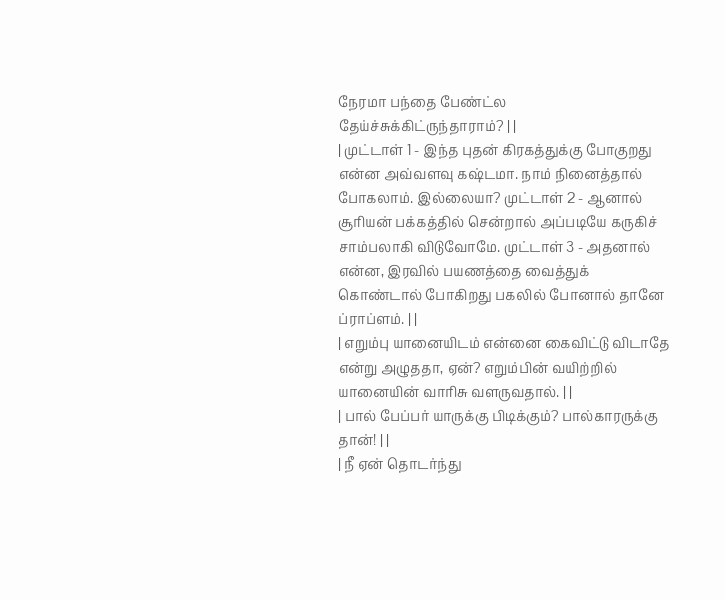நேரமா பந்தை பேண்ட்ல தேய்ச்சுக்கிட்ருந்தாராம்? | |
| முட்டாள் 1 - இந்த புதன் கிரகத்துக்கு போகுறது என்ன அவ்வளவு கஷ்டமா. நாம் நினைத்தால் போகலாம். இல்லையா? முட்டாள் 2 - ஆனால் சூரியன் பக்கத்தில் சென்றால் அப்படியே கருகிச் சாம்பலாகி விடுவோமே. முட்டாள் 3 - அதனால் என்ன, இரவில் பயணத்தை வைத்துக் கொண்டால் போகிறது பகலில் போனால் தானே ப்ராப்ளம். | |
| எறும்பு யானையிடம் என்னை கைவிட்டு விடாதே என்று அழுததா, ஏன்? எறும்பின் வயிற்றில் யானையின் வாரிசு வளருவதால். | |
| பால் பேப்பர் யாருக்கு பிடிக்கும்? பால்காரருக்கு தான்! | |
| நீ ஏன் தொடர்ந்து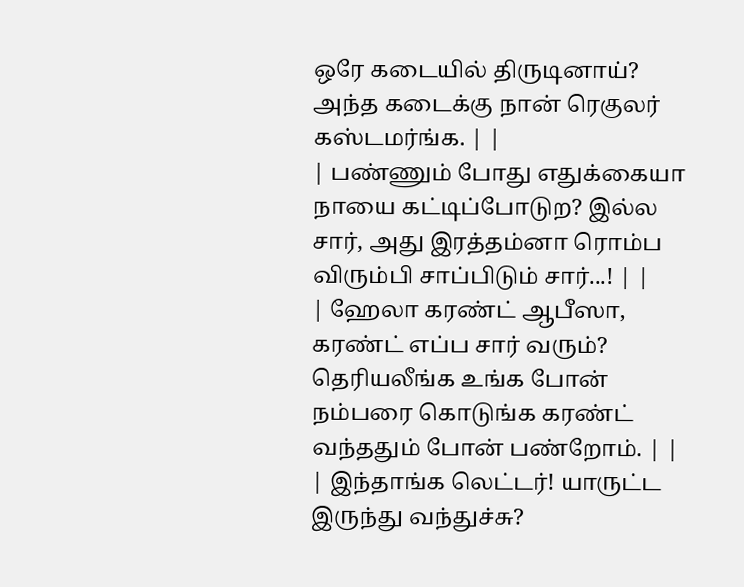ஒரே கடையில் திருடினாய்? அந்த கடைக்கு நான் ரெகுலர் கஸ்டமர்ங்க. | |
| பண்ணும் போது எதுக்கையா நாயை கட்டிப்போடுற? இல்ல சார், அது இரத்தம்னா ரொம்ப விரும்பி சாப்பிடும் சார்...! | |
| ஹேலா கரண்ட் ஆபீஸா, கரண்ட் எப்ப சார் வரும்? தெரியலீங்க உங்க போன் நம்பரை கொடுங்க கரண்ட் வந்ததும் போன் பண்றோம். | |
| இந்தாங்க லெட்டர்! யாருட்ட இருந்து வந்துச்சு?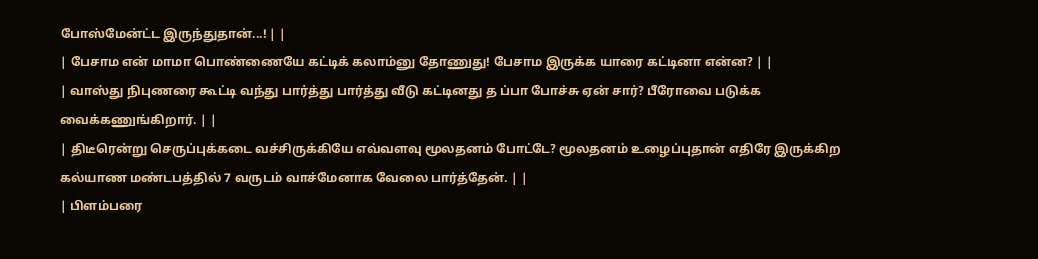போஸ்மேன்ட்ட இருந்துதான்...! | |
| பேசாம என் மாமா பொண்ணையே கட்டிக் கலாம்னு தோணுது! பேசாம இருக்க யாரை கட்டினா என்ன? | |
| வாஸ்து நிபுணரை கூட்டி வந்து பார்த்து பார்த்து வீடு கட்டினது த ப்பா போச்சு ஏன் சார்? பீரோவை படுக்க வைக்கணுங்கிறார். | |
| திடீரென்று செருப்புக்கடை வச்சிருக்கியே எவ்வளவு மூலதனம் போட்டே? மூலதனம் உழைப்புதான் எதிரே இருக்கிற கல்யாண மண்டபத்தில் 7 வருடம் வாச்மேனாக வேலை பார்த்தேன். | |
| பிளம்பரை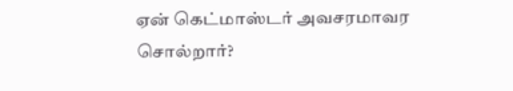ஏன் கெட்மாஸ்டர் அவசரமாவர சொல்றார்?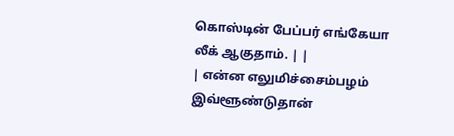கொஸ்டின் பேப்பர் எங்கேயா லீக் ஆகுதாம். | |
| என்ன எலுமிச்சைம்பழம் இவ்ளூண்டுதான்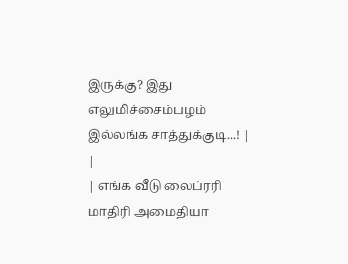இருக்கு? இது எலுமிச்சைம்பழம் இல்லங்க சாத்துக்குடி...! | |
| எங்க வீடு லைப்ரரி மாதிரி அமைதியா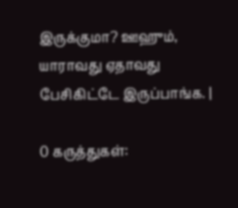இருக்குமா? ஊஹும், யாராவது ஏதாவது பேசிகிட்டே இருப்பாங்க. |

0 கருத்துகள்: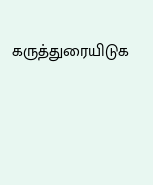கருத்துரையிடுக